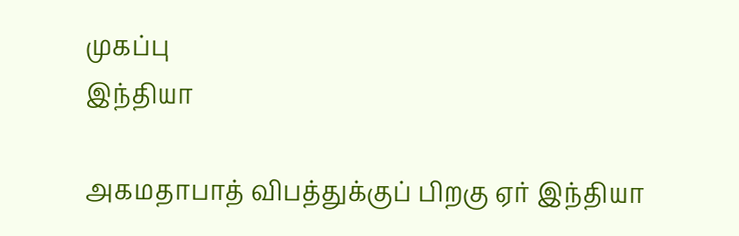முகப்பு
இந்தியா

அகமதாபாத் விபத்துக்குப் பிறகு ஏர் இந்தியா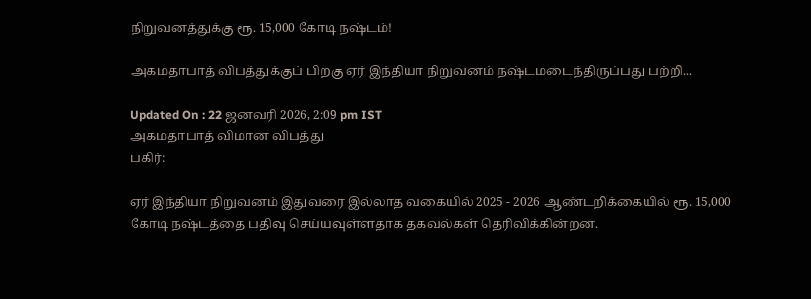நிறுவனத்துக்கு ரூ. 15,000 கோடி நஷ்டம்!

அகமதாபாத் விபத்துக்குப் பிறகு ஏர் இந்தியா நிறுவனம் நஷ்டமடைந்திருப்பது பற்றி...

Updated On : 22 ஜனவரி 2026, 2:09 pm IST
அகமதாபாத் விமான விபத்து
பகிர்:

ஏர் இந்தியா நிறுவனம் இதுவரை இல்லாத வகையில் 2025 - 2026 ஆண்டறிக்கையில் ரூ. 15,000 கோடி நஷ்டத்தை பதிவு செய்யவுள்ளதாக தகவல்கள் தெரிவிக்கின்றன.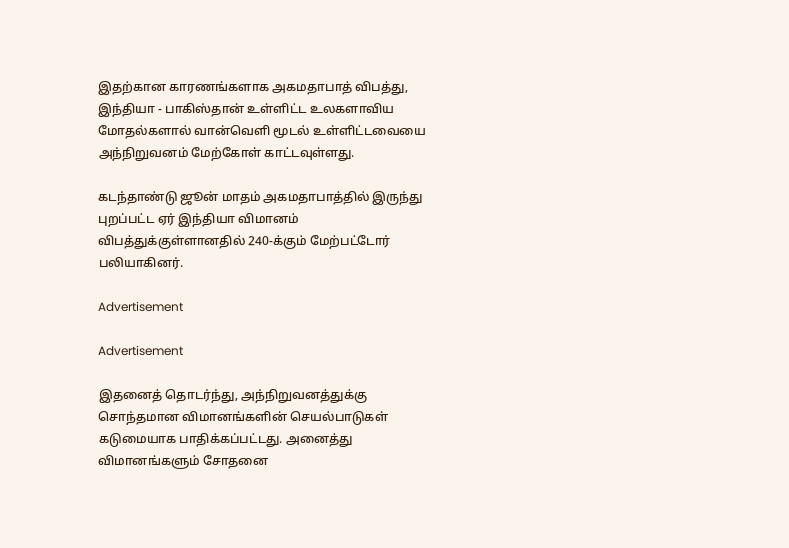இதற்கான காரணங்களாக அகமதாபாத் விபத்து, இந்தியா - பாகிஸ்தான் உள்ளிட்ட உலகளாவிய மோதல்களால் வான்வெளி மூடல் உள்ளிட்டவையை அந்நிறுவனம் மேற்கோள் காட்டவுள்ளது.

கடந்தாண்டு ஜூன் மாதம் அகமதாபாத்தில் இருந்து புறப்பட்ட ஏர் இந்தியா விமானம் விபத்துக்குள்ளானதில் 240-க்கும் மேற்பட்டோர் பலியாகினர்.

Advertisement

Advertisement

இதனைத் தொடர்ந்து, அந்நிறுவனத்துக்கு சொந்தமான விமானங்களின் செயல்பாடுகள் கடுமையாக பாதிக்கப்பட்டது. அனைத்து விமானங்களும் சோதனை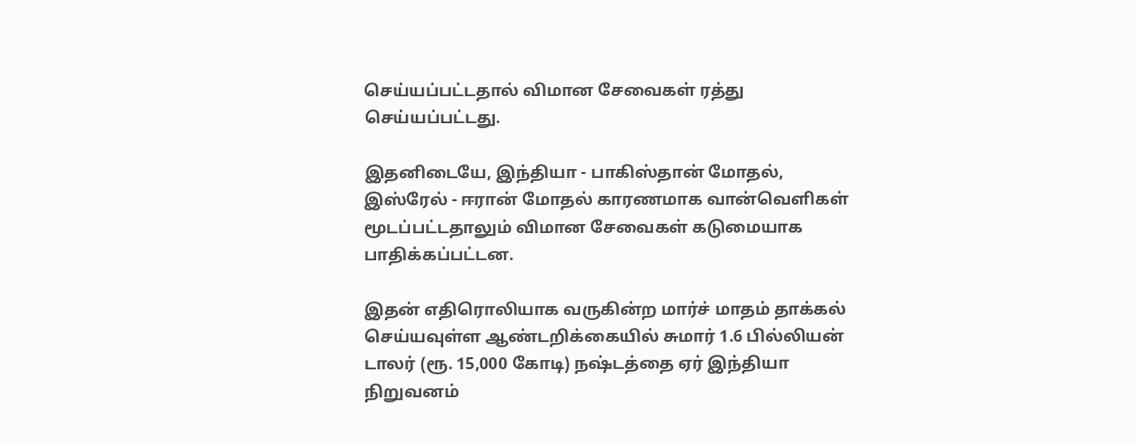செய்யப்பட்டதால் விமான சேவைகள் ரத்து செய்யப்பட்டது.

இதனிடையே, இந்தியா - பாகிஸ்தான் மோதல், இஸ்ரேல் - ஈரான் மோதல் காரணமாக வான்வெளிகள் மூடப்பட்டதாலும் விமான சேவைகள் கடுமையாக பாதிக்கப்பட்டன.

இதன் எதிரொலியாக வருகின்ற மார்ச் மாதம் தாக்கல் செய்யவுள்ள ஆண்டறிக்கையில் சுமார் 1.6 பில்லியன் டாலர் (ரூ. 15,000 கோடி) நஷ்டத்தை ஏர் இந்தியா நிறுவனம்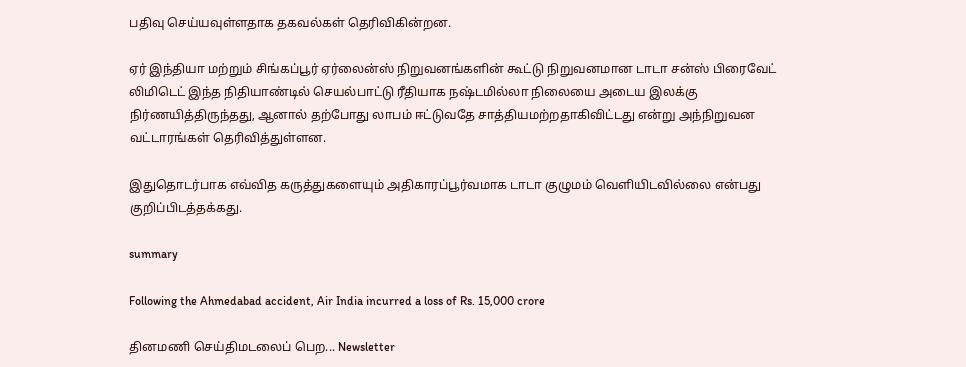பதிவு செய்யவுள்ளதாக தகவல்கள் தெரிவிகின்றன.

ஏர் இந்தியா மற்றும் சிங்கப்பூர் ஏர்லைன்ஸ் நிறுவனங்களின் கூட்டு நிறுவனமான டாடா சன்ஸ் பிரைவேட் லிமிடெட் இந்த நிதியாண்டில் செயல்பாட்டு ரீதியாக நஷ்டமில்லா நிலையை அடைய இலக்கு நிர்ணயித்திருந்தது, ஆனால் தற்போது லாபம் ஈட்டுவதே சாத்தியமற்றதாகிவிட்டது என்று அந்நிறுவன வட்டாரங்கள் தெரிவித்துள்ளன.

இதுதொடர்பாக எவ்வித கருத்துகளையும் அதிகாரப்பூர்வமாக டாடா குழுமம் வெளியிடவில்லை என்பது குறிப்பிடத்தக்கது.

summary

Following the Ahmedabad accident, Air India incurred a loss of Rs. 15,000 crore

தினமணி செய்திமடலைப் பெற... Newsletter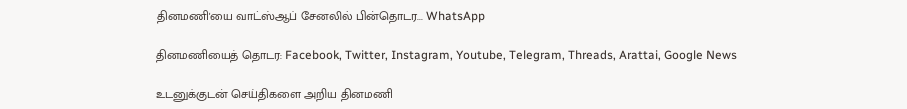தினமணி'யை வாட்ஸ்ஆப் சேனலில் பின்தொடர... WhatsApp

தினமணியைத் தொடர: Facebook, Twitter, Instagram, Youtube, Telegram, Threads, Arattai, Google News

உடனுக்குடன் செய்திகளை அறிய தினமணி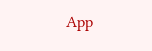App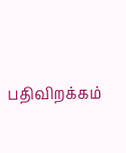பதிவிறக்கம்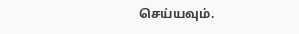செய்யவும்.